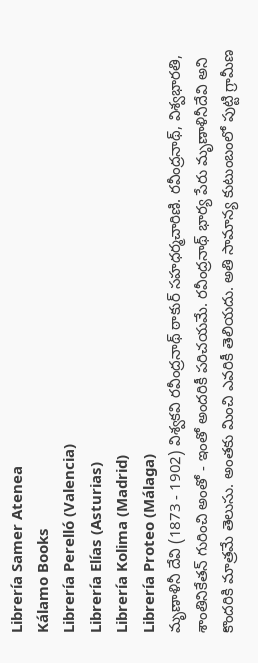Librería Samer Atenea
Kálamo Books
Librería Perelló (Valencia)
Librería Elías (Asturias)
Librería Kolima (Madrid)
Librería Proteo (Málaga)
మృణాళినీ దేవి (1873 - 1902) విశ్వకవి రవీంద్రనాథ్ ఠాకుర్ సహధర్మచారిణి. రవీంద్రనాథ్, విశ్వభారతి, శాంతినికేతన్ గురించి అంతో - ఇంతో అందరికీ పరిచయమే. రవీంద్రనాథ్ భార్య పేరు మృణాళినీదేవి అని కొందరికి మాత్రమే తెలుసు. అంతకు మించి ఎవరికీ తెలియదు. అతి సామాన్య కుటుంబంలో పుట్టి గ్రామీణ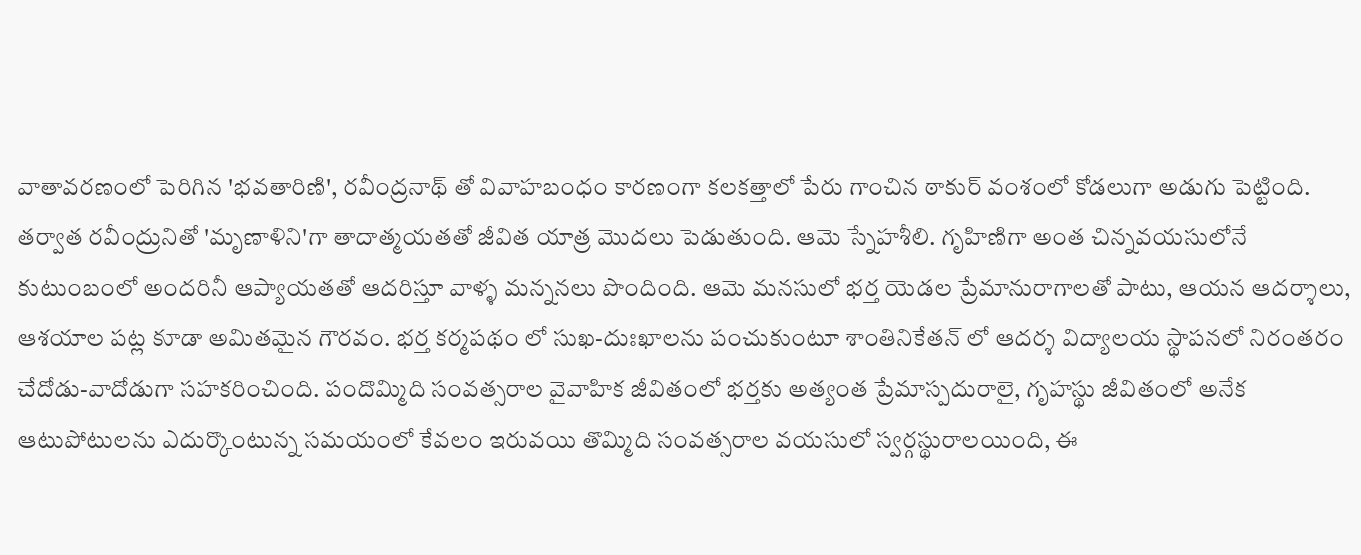వాతావరణంలో పెరిగిన 'భవతారిణి', రవీంద్రనాథ్ తో వివాహబంధం కారణంగా కలకత్తాలో పేరు గాంచిన ఠాకుర్ వంశంలో కోడలుగా అడుగు పెట్టింది. తర్వాత రవీంద్రునితో 'మృణాళిని'గా తాదాత్మయతతో జీవిత యాత్ర మొదలు పెడుతుంది. ఆమె స్నేహశీలి. గృహిణిగా అంత చిన్నవయసులోనే కుటుంబంలో అందరినీ ఆప్యాయతతో ఆదరిస్తూ వాళ్ళ మన్ననలు పొందింది. ఆమె మనసులో భర్త యెడల ప్రేమానురాగాలతో పాటు, ఆయన ఆదర్శాలు, ఆశయాల పట్ల కూడా అమితమైన గౌరవం. భర్త కర్మపథం లో సుఖ-దుఃఖాలను పంచుకుంటూ శాంతినికేతన్ లో ఆదర్శ విద్యాలయ స్థాపనలో నిరంతరం చేదోడు-వాదోడుగా సహకరించింది. పందొమ్మిది సంవత్సరాల వైవాహిక జీవితంలో భర్తకు అత్యంత ప్రేమాస్పదురాలై, గృహస్థు జీవితంలో అనేక ఆటుపోటులను ఎదుర్కొంటున్న సమయంలో కేవలం ఇరువయి తొమ్మిది సంవత్సరాల వయసులో స్వర్గస్థురాలయింది, ఈ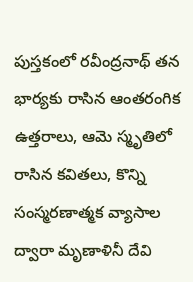పుస్తకంలో రవీంద్రనాథ్ తన భార్యకు రాసిన ఆంతరంగిక ఉత్తరాలు, ఆమె స్మృతిలో రాసిన కవితలు, కొన్ని సంస్మరణాత్మక వ్యాసాల ద్వారా మృణాళినీ దేవి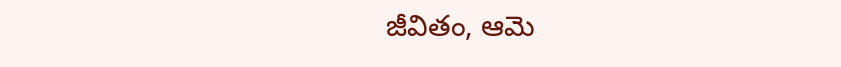జీవితం, ఆమె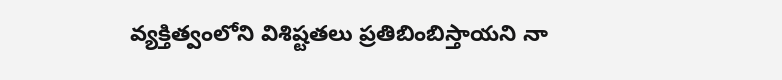వ్యక్తిత్వంలోని విశిష్టతలు ప్రతిబింబిస్తాయని నా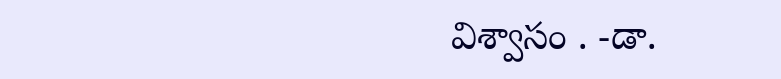విశ్వాసం . -డా.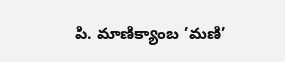పి. మాణిక్యాంబ ’మణి’